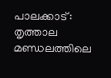പാലക്കാട്: തൃത്താല മണ്ഡലത്തിലെ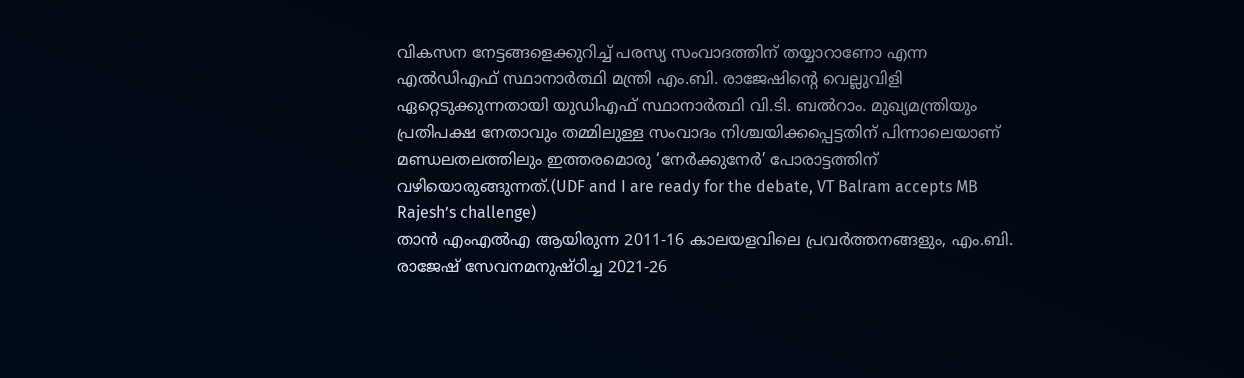വികസന നേട്ടങ്ങളെക്കുറിച്ച് പരസ്യ സംവാദത്തിന് തയ്യാറാണോ എന്ന എൽഡിഎഫ് സ്ഥാനാർത്ഥി മന്ത്രി എം.ബി. രാജേഷിന്റെ വെല്ലുവിളി ഏറ്റെടുക്കുന്നതായി യുഡിഎഫ് സ്ഥാനാർത്ഥി വി.ടി. ബൽറാം. മുഖ്യമന്ത്രിയും പ്രതിപക്ഷ നേതാവും തമ്മിലുള്ള സംവാദം നിശ്ചയിക്കപ്പെട്ടതിന് പിന്നാലെയാണ് മണ്ഡലതലത്തിലും ഇത്തരമൊരു ‘നേർക്കുനേർ’ പോരാട്ടത്തിന് വഴിയൊരുങ്ങുന്നത്.(UDF and I are ready for the debate, VT Balram accepts MB Rajesh’s challenge)
താൻ എംഎൽഎ ആയിരുന്ന 2011-16 കാലയളവിലെ പ്രവർത്തനങ്ങളും, എം.ബി. രാജേഷ് സേവനമനുഷ്ഠിച്ച 2021-26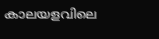കാലയളവിലെ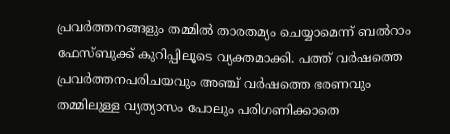പ്രവർത്തനങ്ങളും തമ്മിൽ താരതമ്യം ചെയ്യാമെന്ന് ബൽറാം ഫേസ്ബുക്ക് കുറിപ്പിലൂടെ വ്യക്തമാക്കി. പത്ത് വർഷത്തെ പ്രവർത്തനപരിചയവും അഞ്ച് വർഷത്തെ ഭരണവും തമ്മിലുള്ള വ്യത്യാസം പോലും പരിഗണിക്കാതെ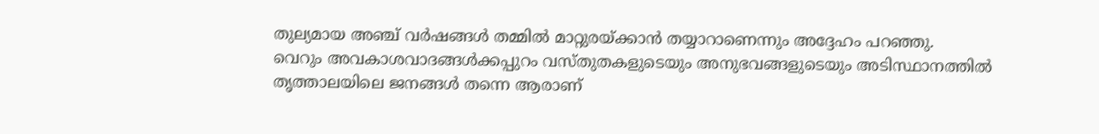തുല്യമായ അഞ്ച് വർഷങ്ങൾ തമ്മിൽ മാറ്റുരയ്ക്കാൻ തയ്യാറാണെന്നും അദ്ദേഹം പറഞ്ഞു.
വെറും അവകാശവാദങ്ങൾക്കപ്പുറം വസ്തുതകളുടെയും അനുഭവങ്ങളുടെയും അടിസ്ഥാനത്തിൽ തൃത്താലയിലെ ജനങ്ങൾ തന്നെ ആരാണ്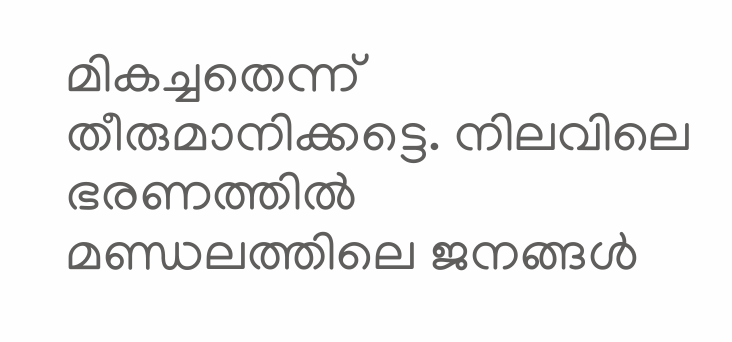മികച്ചതെന്ന് തീരുമാനിക്കട്ടെ. നിലവിലെ ഭരണത്തിൽ മണ്ഡലത്തിലെ ജനങ്ങൾ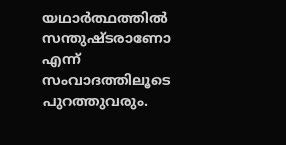യഥാർത്ഥത്തിൽ സന്തുഷ്ടരാണോ എന്ന് സംവാദത്തിലൂടെ പുറത്തുവരും.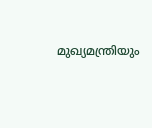മുഖ്യമന്ത്രിയും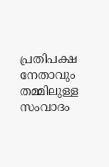പ്രതിപക്ഷ നേതാവും തമ്മിലുള്ള സംവാദം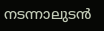നടന്നാലുടൻ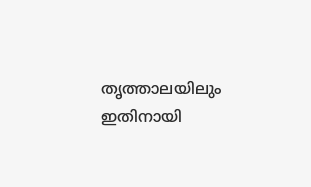തൃത്താലയിലും ഇതിനായി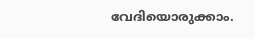വേദിയൊരുക്കാം.